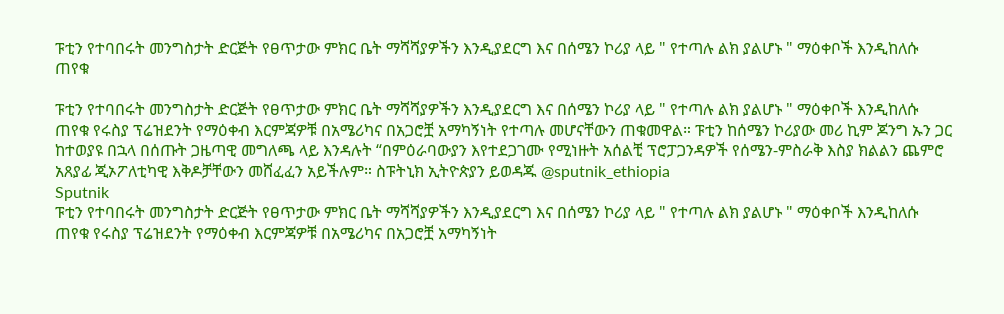ፑቲን የተባበሩት መንግስታት ድርጅት የፀጥታው ምክር ቤት ማሻሻያዎችን እንዲያደርግ እና በሰሜን ኮሪያ ላይ " የተጣሉ ልክ ያልሆኑ " ማዕቀቦች እንዲከለሱ ጠየቁ

ፑቲን የተባበሩት መንግስታት ድርጅት የፀጥታው ምክር ቤት ማሻሻያዎችን እንዲያደርግ እና በሰሜን ኮሪያ ላይ " የተጣሉ ልክ ያልሆኑ " ማዕቀቦች እንዲከለሱ ጠየቁ የሩስያ ፕሬዝደንት የማዕቀብ እርምጃዎቹ በአሜሪካና በአጋሮቿ አማካኝነት የተጣሉ መሆናቸውን ጠቁመዋል። ፑቲን ከሰሜን ኮሪያው መሪ ኪም ጆንግ ኡን ጋር ከተወያዩ በኋላ በሰጡት ጋዜጣዊ መግለጫ ላይ እንዳሉት “በምዕራባውያን እየተደጋገሙ የሚነዙት አሰልቺ ፕሮፓጋንዳዎች የሰሜን-ምስራቅ እስያ ክልልን ጨምሮ አጸያፊ ጂኦፖለቲካዊ እቅዶቻቸውን መሸፈፈን አይችሉም። ስፑትኒክ ኢትዮጵያን ይወዳጁ @sputnik_ethiopia
Sputnik
ፑቲን የተባበሩት መንግስታት ድርጅት የፀጥታው ምክር ቤት ማሻሻያዎችን እንዲያደርግ እና በሰሜን ኮሪያ ላይ " የተጣሉ ልክ ያልሆኑ " ማዕቀቦች እንዲከለሱ ጠየቁ የሩስያ ፕሬዝደንት የማዕቀብ እርምጃዎቹ በአሜሪካና በአጋሮቿ አማካኝነት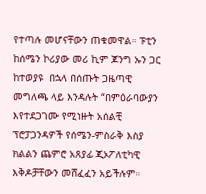የተጣሉ መሆናቸውን ጠቁመዋል። ፑቲን ከሰሜን ኮሪያው መሪ ኪም ጆንግ ኡን ጋር ከተወያዩ  በኋላ በሰጡት ጋዜጣዊ መግለጫ ላይ እንዳሉት “በምዕራባውያን እየተደጋገሙ የሚነዙት አሰልቺ ፕሮፓጋንዳዎች የሰሜን-ምስራቅ እስያ ክልልን ጨምሮ አጸያፊ ጂኦፖለቲካዊ እቅዶቻቸውን መሸፈፈን አይችሉም።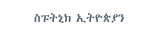ስፑትኒክ ኢትዮጵያን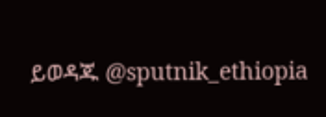ይወዳጁ @sputnik_ethiopia